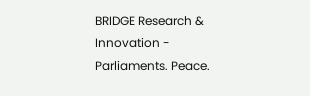BRIDGE Research & Innovation - Parliaments. Peace.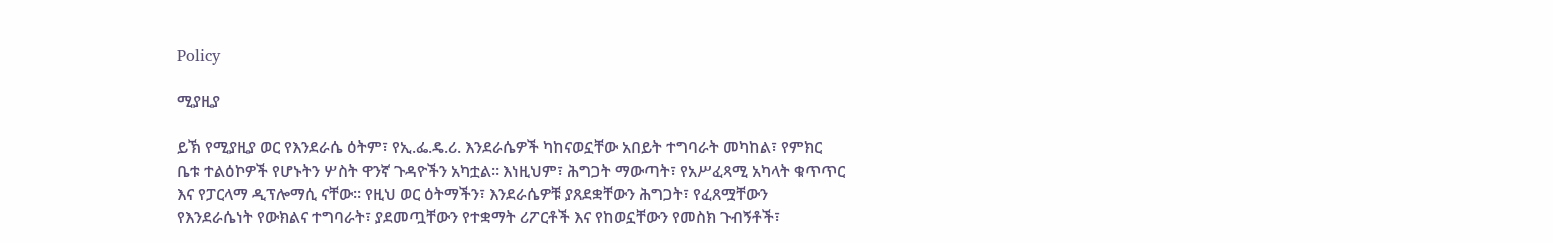Policy

ሚያዚያ

ይኽ የሚያዚያ ወር የእንደራሴ ዕትም፣ የኢ.ፌ.ዴ.ሪ. እንደራሴዎች ካከናወኗቸው አበይት ተግባራት መካከል፣ የምክር ቤቱ ተልዕኮዎች የሆኑትን ሦስት ዋንኛ ጉዳዮችን አካቷል። እነዚህም፣ ሕግጋት ማውጣት፣ የአሥፈጻሚ አካላት ቁጥጥር እና የፓርላማ ዲፕሎማሲ ናቸው። የዚህ ወር ዕትማችን፣ እንደራሴዎቹ ያጸደቋቸውን ሕግጋት፣ የፈጸሟቸውን የእንደራሴነት የውክልና ተግባራት፣ ያደመጧቸውን የተቋማት ሪፖርቶች እና የከወኗቸውን የመስክ ጉብኝቶች፣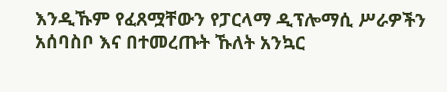እንዲኹም የፈጸሟቸውን የፓርላማ ዲፕሎማሲ ሥራዎችን አሰባስቦ እና በተመረጡት ኹለት አንኳር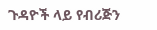ጉዳዮች ላይ የብሪጅን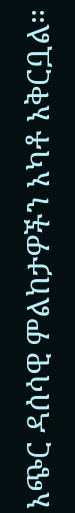አጭር ዳሰሳዊ ምልከታዎችን አካቶ አቅርቧል።